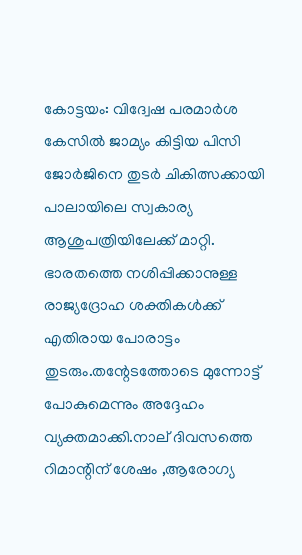കോട്ടയം: വിദ്വേഷ പരമാര്‍ശ കേസില്‍ ജാമ്യം കിട്ടിയ പിസി ജോര്‍ജിനെ തുടര്‍ ചികിത്സക്കായി പാലായിലെ സ്വകാര്യ ആശുപത്രിയിലേക്ക് മാറ്റി. ഭാരതത്തെ നശിപ്പിക്കാനുള്ള രാജ്യദ്രോഹ ശക്തികള്‍ക്ക് എതിരായ പോരാട്ടം തുടരും.തന്റേടത്തോടെ മുന്നോട്ട് പോകുമെന്നും അദ്ദേഹം വ്യക്തമാക്കി.നാല് ദിവസത്തെ റിമാന്റിന് ശേഷം ,ആരോഗ്യ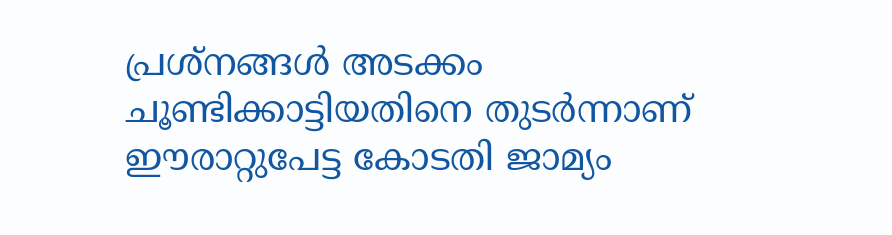പ്രശ്‌നങ്ങള്‍ അടക്കം ചൂണ്ടിക്കാട്ടിയതിനെ തുടര്‍ന്നാണ് ഈരാറ്റുപേട്ട കോടതി ജാമ്യം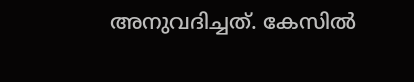അനുവദിച്ചത്. കേസില്‍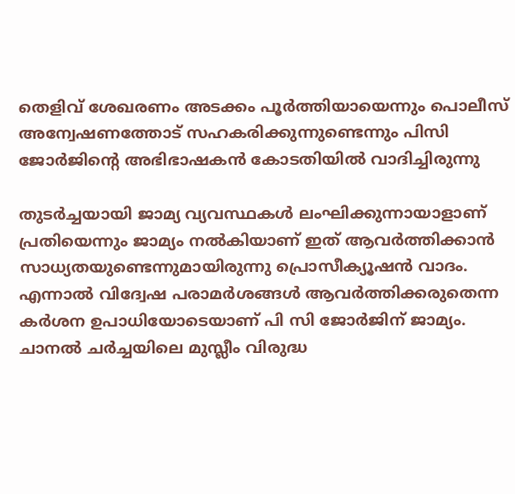തെളിവ് ശേഖരണം അടക്കം പൂര്‍ത്തിയായെന്നും പൊലീസ് അന്വേഷണത്തോട് സഹകരിക്കുന്നുണ്ടെന്നും പിസി ജോര്‍ജിന്റെ അഭിഭാഷകന്‍ കോടതിയില്‍ വാദിച്ചിരുന്നു

തുടര്‍ച്ചയായി ജാമ്യ വ്യവസ്ഥകള്‍ ലംഘിക്കുന്നായാളാണ് പ്രതിയെന്നും ജാമ്യം നല്‍കിയാണ് ഇത് ആവര്‍ത്തിക്കാന്‍ സാധ്യതയുണ്ടെന്നുമായിരുന്നു പ്രൊസീക്യൂഷന്‍ വാദം. എന്നാല്‍ വിദ്വേഷ പരാമര്‍ശങ്ങള്‍ ആവര്‍ത്തിക്കരുതെന്ന കര്‍ശന ഉപാധിയോടെയാണ് പി സി ജോര്‍ജിന് ജാമ്യം. ചാനല്‍ ചര്‍ച്ചയിലെ മുസ്ലീം വിരുദ്ധ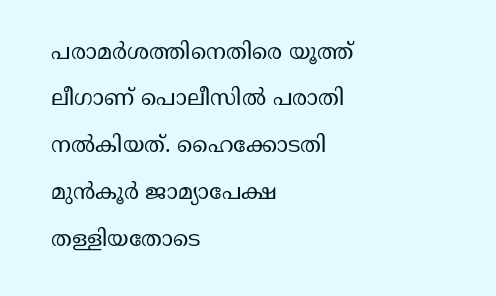പരാമര്‍ശത്തിനെതിരെ യൂത്ത് ലീഗാണ് പൊലീസില്‍ പരാതി നല്‍കിയത്. ഹൈക്കോടതി മുന്‍കൂര്‍ ജാമ്യാപേക്ഷ തള്ളിയതോടെ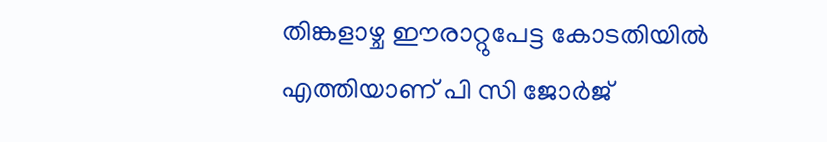തിങ്കളാഴ്ച ഈരാറ്റുപേട്ട കോടതിയില്‍ എത്തിയാണ് പി സി ജോര്‍ജ്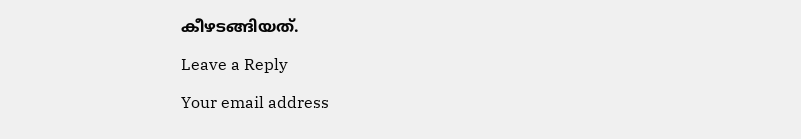കീഴടങ്ങിയത്.

Leave a Reply

Your email address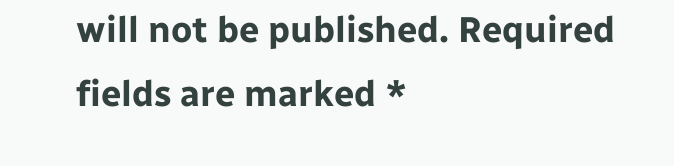will not be published. Required fields are marked *